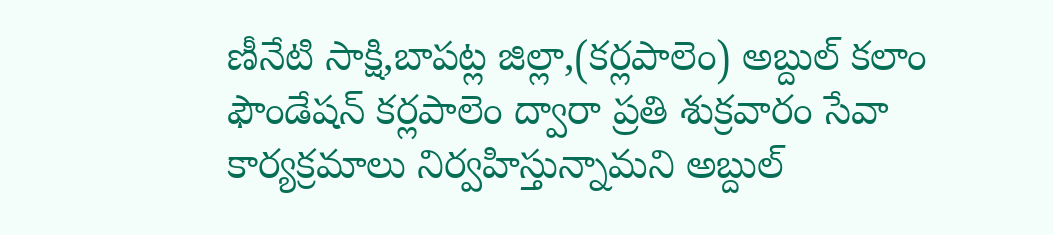ణీనేటి సాక్షి,బాపట్ల జిల్లా,(కర్లపాలెం) అబ్దుల్ కలాం ఫౌండేషన్ కర్లపాలెం ద్వారా ప్రతి శుక్రవారం సేవా కార్యక్రమాలు నిర్వహిస్తున్నామని అబ్దుల్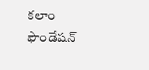కలాం ఫౌండేషన్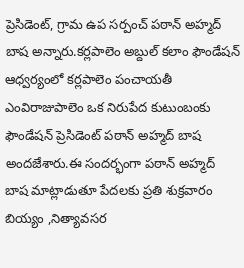ప్రెసిడెంట్, గ్రామ ఉప సర్పంచ్ పఠాన్ అహ్మద్ బాష అన్నారు.కర్లపాలెం అబ్దుల్ కలాం ఫౌండేషన్ ఆధ్వర్యంలో కర్లపాలెం పంచాయతీ ఎంవిరాజుపాలెం ఒక నిరుపేద కుటుంబంకు ఫౌండేషన్ ప్రెసిడెంట్ పఠాన్ అహ్మద్ బాష అందజేశారు.ఈ సందర్భంగా పఠాన్ అహ్మద్ బాష మాట్లాడుతూ పేదలకు ప్రతి శుక్రవారం బియ్యం ,నిత్యావసర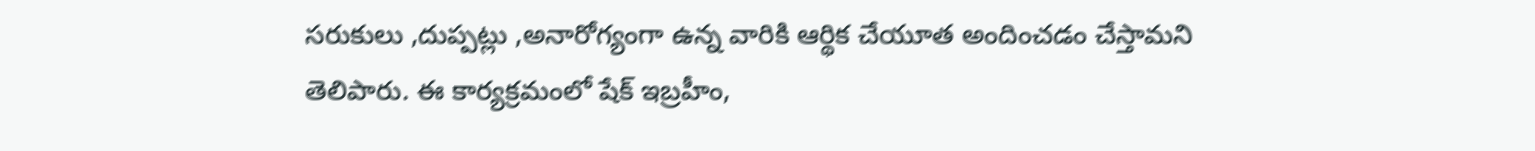సరుకులు ,దుప్పట్లు ,అనారోగ్యంగా ఉన్న వారికి ఆర్థిక చేయూత అందించడం చేస్తామని తెలిపారు. ఈ కార్యక్రమంలో షేక్ ఇబ్రహీం,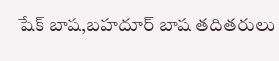షేక్ బాష,బహదూర్ బాష తదితరులు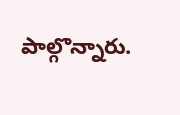పాల్గొన్నారు.